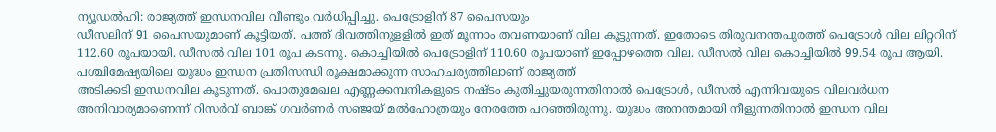ന്യൂഡൽഹി: രാജ്യത്ത് ഇന്ധനവില വീണ്ടും വർധിപ്പിച്ചു. പെട്രോളിന് 87 പൈസയും
ഡീസലിന് 91 പൈസയുമാണ് കൂട്ടിയത്. പത്ത് ദിവത്തിനുളളിൽ ഇത് മൂന്നാം തവണയാണ് വില കൂട്ടുന്നത്. ഇതോടെ തിരുവനന്തപുരത്ത് പെട്രോൾ വില ലിറ്ററിന് 112.60 രൂപയായി. ഡീസൽ വില 101 രൂപ കടന്നു. കൊച്ചിയിൽ പെട്രോളിന് 110.60 രൂപയാണ് ഇപ്പോഴത്തെ വില. ഡീസൽ വില കൊച്ചിയിൽ 99.54 രൂപ ആയി.
പശ്ചിമേഷ്യയിലെ യുദ്ധം ഇന്ധന പ്രതിസന്ധി രൂക്ഷമാക്കുന്ന സാഹചര്യത്തിലാണ് രാജ്യത്ത്
അടിക്കടി ഇന്ധനവില കൂടുന്നത്. പൊതുമേഖല എണ്ണക്കമ്പനികളുടെ നഷ്ടം കുതിച്ചുയരുന്നതിനാൽ പെട്രോൾ, ഡീസൽ എന്നിവയുടെ വിലവർധന അനിവാര്യമാണെന്ന് റിസർവ് ബാങ്ക് ഗവർണർ സഞ്ജയ് മൽഹോത്രയും നേരത്തേ പറഞ്ഞിരുന്നു. യുദ്ധം അനന്തമായി നീളുന്നതിനാൽ ഇന്ധന വില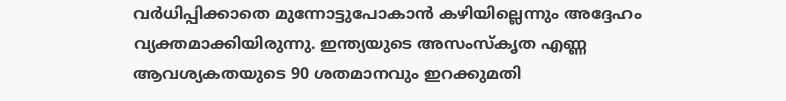വർധിപ്പിക്കാതെ മുന്നോട്ടുപോകാൻ കഴിയില്ലെന്നും അദ്ദേഹം വ്യക്തമാക്കിയിരുന്നു. ഇന്ത്യയുടെ അസംസ്കൃത എണ്ണ ആവശ്യകതയുടെ 90 ശതമാനവും ഇറക്കുമതി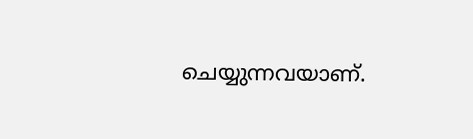ചെയ്യുന്നവയാണ്.